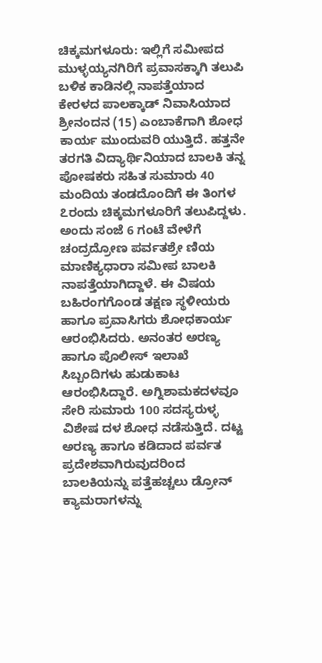ಚಿಕ್ಕಮಗಳೂರು: ಇಲ್ಲಿಗೆ ಸಮೀಪದ ಮುಳ್ಳಯ್ಯನಗಿರಿಗೆ ಪ್ರವಾಸಕ್ಕಾಗಿ ತಲುಪಿ ಬಳಿಕ ಕಾಡಿನಲ್ಲಿ ನಾಪತ್ತೆಯಾದ ಕೇರಳದ ಪಾಲಕ್ಕಾಡ್ ನಿವಾಸಿಯಾದ ಶ್ರೀನಂದನ (15) ಎಂಬಾಕೆಗಾಗಿ ಶೋಧ ಕಾರ್ಯ ಮುಂದುವರಿ ಯುತ್ತಿದೆ. ಹತ್ತನೇ ತರಗತಿ ವಿದ್ಯಾರ್ಥಿನಿಯಾದ ಬಾಲಕಿ ತನ್ನ ಪೋಷಕರು ಸಹಿತ ಸುಮಾರು 40 ಮಂದಿಯ ತಂಡದೊಂದಿಗೆ ಈ ತಿಂಗಳ ೭ರಂದು ಚಿಕ್ಕಮಗಳೂರಿಗೆ ತಲುಪಿದ್ದಳು. ಅಂದು ಸಂಜೆ 6 ಗಂಟೆ ವೇಳೆಗೆ ಚಂದ್ರದ್ರೋಣ ಪರ್ವತಶ್ರೇ ಣಿಯ ಮಾಣಿಕ್ಯಧಾರಾ ಸಮೀಪ ಬಾಲಕಿ ನಾಪತ್ತೆಯಾಗಿದ್ದಾಳೆ. ಈ ವಿಷಯ ಬಹಿರಂಗಗೊಂಡ ತಕ್ಷಣ ಸ್ಥಳೀಯರು ಹಾಗೂ ಪ್ರವಾಸಿಗರು ಶೋಧಕಾರ್ಯ ಆರಂಭಿಸಿದರು. ಅನಂತರ ಅರಣ್ಯ ಹಾಗೂ ಪೊಲೀಸ್ ಇಲಾಖೆ ಸಿಬ್ಬಂದಿಗಳು ಹುಡುಕಾಟ ಆರಂಭಿಸಿದ್ದಾರೆ. ಅಗ್ನಿಶಾಮಕದಳವೂ ಸೇರಿ ಸುಮಾರು 100 ಸದಸ್ಯರುಳ್ಳ ವಿಶೇಷ ದಳ ಶೋಧ ನಡೆಸುತ್ತಿದೆ. ದಟ್ಟ ಅರಣ್ಯ ಹಾಗೂ ಕಡಿದಾದ ಪರ್ವತ ಪ್ರದೇಶವಾಗಿರುವುದರಿಂದ ಬಾಲಕಿಯನ್ನು ಪತ್ತೆಹಚ್ಚಲು ಡ್ರೋನ್ ಕ್ಯಾಮರಾಗಳನ್ನು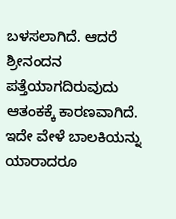ಬಳಸಲಾಗಿದೆ. ಆದರೆ ಶ್ರೀನಂದನ ಪತ್ತೆಯಾಗದಿರುವುದು ಆತಂಕಕ್ಕೆ ಕಾರಣವಾಗಿದೆ.
ಇದೇ ವೇಳೆ ಬಾಲಕಿಯನ್ನು ಯಾರಾದರೂ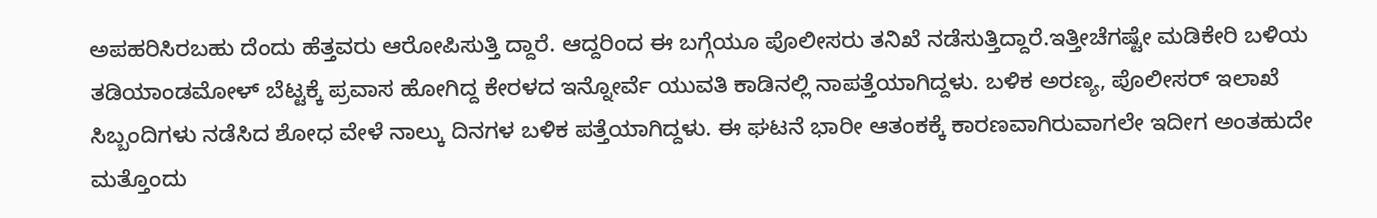ಅಪಹರಿಸಿರಬಹು ದೆಂದು ಹೆತ್ತವರು ಆರೋಪಿಸುತ್ತಿ ದ್ದಾರೆ. ಆದ್ದರಿಂದ ಈ ಬಗ್ಗೆಯೂ ಪೊಲೀಸರು ತನಿಖೆ ನಡೆಸುತ್ತಿದ್ದಾರೆ.ಇತ್ತೀಚೆಗಷ್ಟೇ ಮಡಿಕೇರಿ ಬಳಿಯ ತಡಿಯಾಂಡಮೋಳ್ ಬೆಟ್ಟಕ್ಕೆ ಪ್ರವಾಸ ಹೋಗಿದ್ದ ಕೇರಳದ ಇನ್ನೋರ್ವೆ ಯುವತಿ ಕಾಡಿನಲ್ಲಿ ನಾಪತ್ತೆಯಾಗಿದ್ದಳು. ಬಳಿಕ ಅರಣ್ಯ, ಪೊಲೀಸರ್ ಇಲಾಖೆ ಸಿಬ್ಬಂದಿಗಳು ನಡೆಸಿದ ಶೋಧ ವೇಳೆ ನಾಲ್ಕು ದಿನಗಳ ಬಳಿಕ ಪತ್ತೆಯಾಗಿದ್ದಳು. ಈ ಘಟನೆ ಭಾರೀ ಆತಂಕಕ್ಕೆ ಕಾರಣವಾಗಿರುವಾಗಲೇ ಇದೀಗ ಅಂತಹುದೇ ಮತ್ತೊಂದು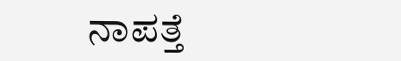ನಾಪತ್ತೆ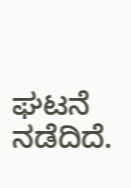ಘಟನೆ ನಡೆದಿದೆ.